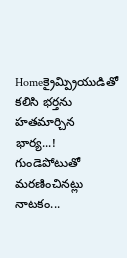Homeక్రైమ్ప్రియుడితో కలిసి భర్తను హతమార్చిన భార్య...! గుండెపోటుతో మ‌ర‌ణించిన‌ట్లు నాట‌కం...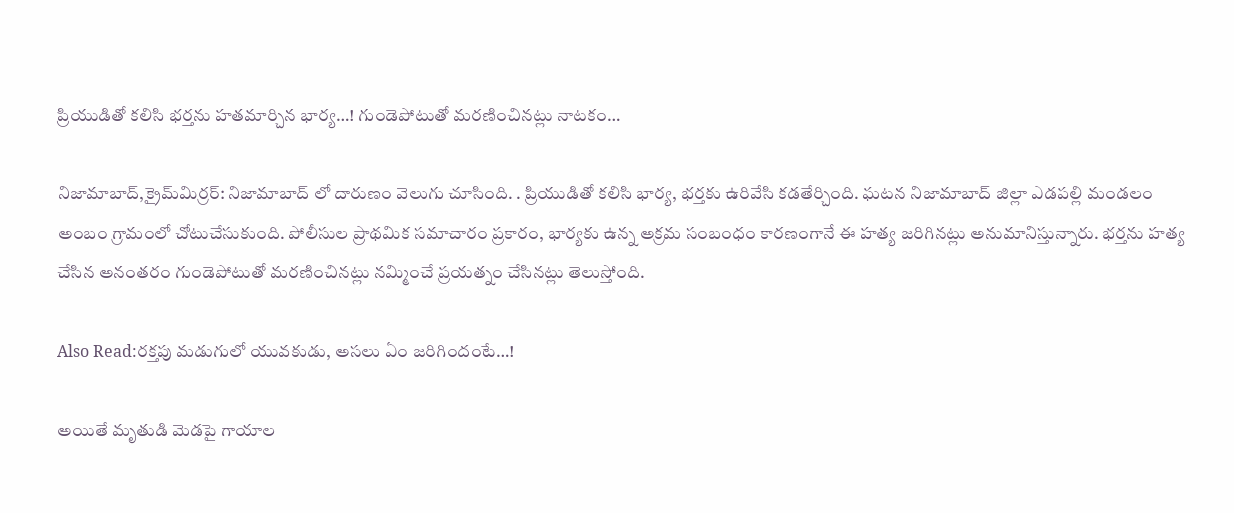ప్రియుడితో కలిసి భర్తను హతమార్చిన భార్య…! గుండెపోటుతో మ‌ర‌ణించిన‌ట్లు నాట‌కం…

నిజామాబాద్,క్రైమ్‌మిర్ర‌ర్‌: నిజామాబాద్ లో దారుణం వెలుగు చూసింది. . ప్రియుడితో కలిసి భార్య, భర్తకు ఉరివేసి కడతేర్చింది. ఘటన నిజామాబాద్ జిల్లా ఎడపల్లి మండలం అంబం గ్రామంలో చోటుచేసుకుంది. పోలీసుల ప్రాథమిక సమాచారం ప్రకారం, భార్యకు ఉన్న అక్రమ సంబంధం కారణంగానే ఈ హత్య జరిగినట్లు అనుమానిస్తున్నారు. భర్తను హత్య చేసిన అనంతరం గుండెపోటుతో మరణించినట్లు నమ్మించే ప్రయత్నం చేసినట్లు తెలుస్తోంది.

Also Read:రక్తపు మడుగులో యువకుడు, అసలు ఏం జరిగిందంటే…!

అయితే మృతుడి మెడపై గాయాల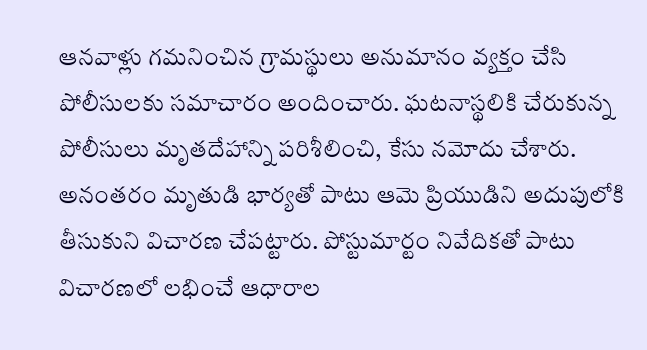ఆనవాళ్లు గమనించిన గ్రామస్థులు అనుమానం వ్యక్తం చేసి పోలీసులకు సమాచారం అందించారు. ఘటనాస్థలికి చేరుకున్న పోలీసులు మృతదేహాన్ని పరిశీలించి, కేసు నమోదు చేశారు. అనంతరం మృతుడి భార్యతో పాటు ఆమె ప్రియుడిని అదుపులోకి తీసుకుని విచారణ చేపట్టారు. పోస్టుమార్టం నివేదికతో పాటు విచారణలో లభించే ఆధారాల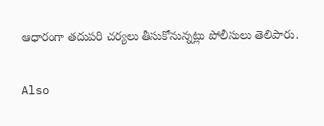ఆధారంగా తదుపరి చర్యలు తీసుకోనున్నట్లు పోలీసులు తెలిపారు.

Also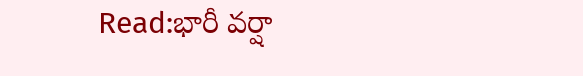Read:భారీ వ‌ర్షా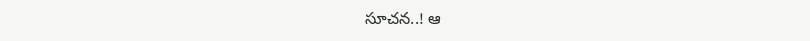సూచ‌న‌..! ఆ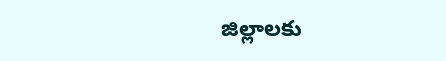జిల్లాల‌కు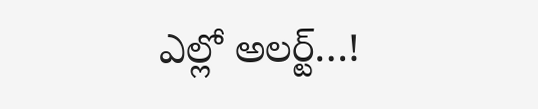ఎల్లో అల‌ర్ట్‌…!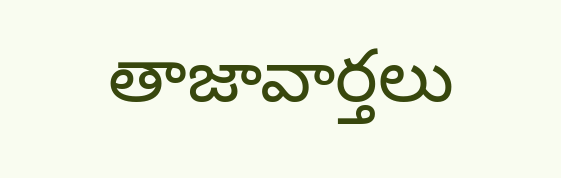తాజావార్తలు